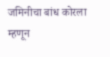जमिनीचा बांध कोरला म्हणून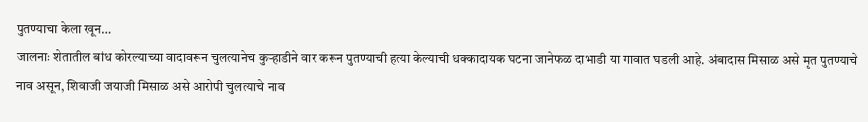पुतण्याचा केला खून…
जालनाः शेतातील बांध कोरल्याच्या वादावरून चुलत्यानेच कुऱ्हाडीने वार करून पुतण्याची हत्या केल्याची धक्कादायक घटना जानेफळ दाभाडी या गावात घडली आहे. अंबादास मिसाळ असे मृत पुतण्याचे नाव असून, शिवाजी जयाजी मिसाळ असे आरोपी चुलत्याचे नाव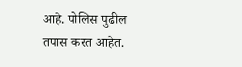आहे. पोलिस पुढील तपास करत आहेत.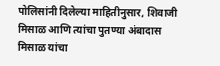पोलिसांनी दिलेल्या माहितीनुसार, शिवाजी मिसाळ आणि त्यांचा पुतण्या अंबादास मिसाळ यांचा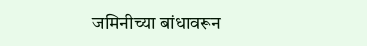जमिनीच्या बांधावरून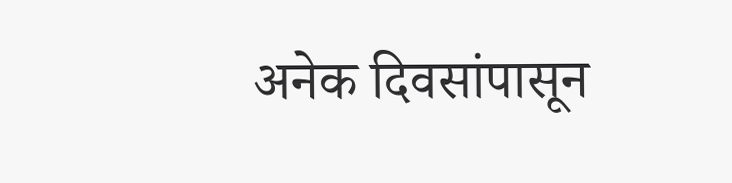अनेक दिवसांपासून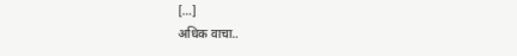[…]
अधिक वाचा..